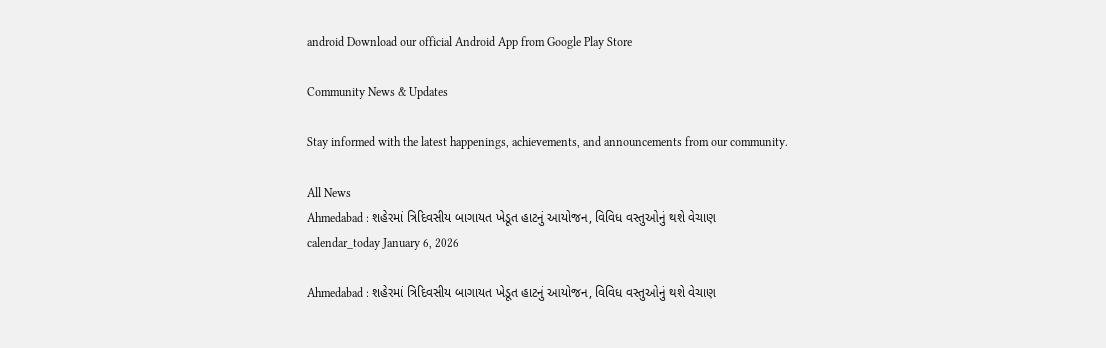android Download our official Android App from Google Play Store

Community News & Updates

Stay informed with the latest happenings, achievements, and announcements from our community.

All News
Ahmedabad : શહેરમાં ત્રિદિવસીય બાગાયત ખેડૂત હાટનું આયોજન, વિવિધ વસ્તુઓનું થશે વેચાણ
calendar_today January 6, 2026

Ahmedabad : શહેરમાં ત્રિદિવસીય બાગાયત ખેડૂત હાટનું આયોજન, વિવિધ વસ્તુઓનું થશે વેચાણ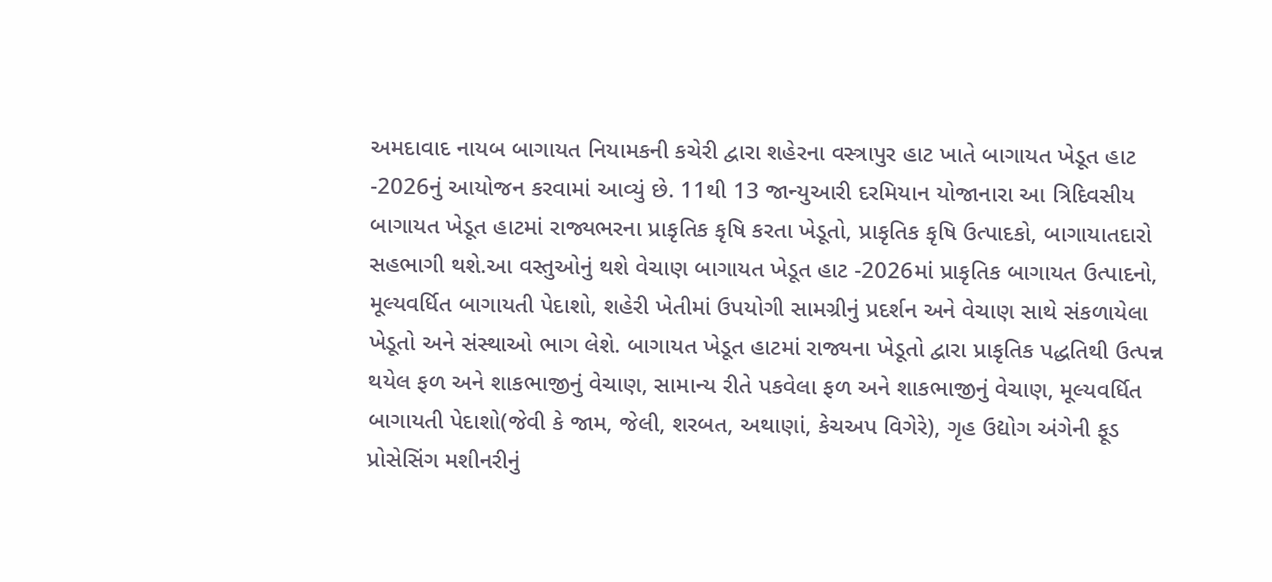અમદાવાદ નાયબ બાગાયત નિયામકની કચેરી દ્વારા શહેરના વસ્ત્રાપુર હાટ ખાતે બાગાયત ખેડૂત હાટ -2026નું આયોજન કરવામાં આવ્યું છે. 11થી 13 જાન્યુઆરી દરમિયાન યોજાનારા આ ત્રિદિવસીય બાગાયત ખેડૂત હાટમાં રાજ્યભરના પ્રાકૃતિક કૃષિ કરતા ખેડૂતો, પ્રાકૃતિક કૃષિ ઉત્પાદકો, બાગાયાતદારો સહભાગી થશે.આ વસ્તુઓનું થશે વેચાણ બાગાયત ખેડૂત હાટ -2026માં પ્રાકૃતિક બાગાયત ઉત્પાદનો, મૂલ્યવર્ધિત બાગાયતી પેદાશો, શહેરી ખેતીમાં ઉપયોગી સામગ્રીનું પ્રદર્શન અને વેચાણ સાથે સંકળાયેલા ખેડૂતો અને સંસ્થાઓ ભાગ લેશે. બાગાયત ખેડૂત હાટમાં રાજ્યના ખેડૂતો દ્વારા પ્રાકૃતિક પદ્ધતિથી ઉત્પન્ન થયેલ ફળ અને શાકભાજીનું વેચાણ, સામાન્ય રીતે પકવેલા ફળ અને શાકભાજીનું વેચાણ, મૂલ્યવર્ધિત બાગાયતી પેદાશો(જેવી કે જામ, જેલી, શરબત, અથાણાં, કેચઅપ વિગેરે), ગૃહ ઉદ્યોગ અંગેની ફૂડ પ્રોસેસિંગ મશીનરીનું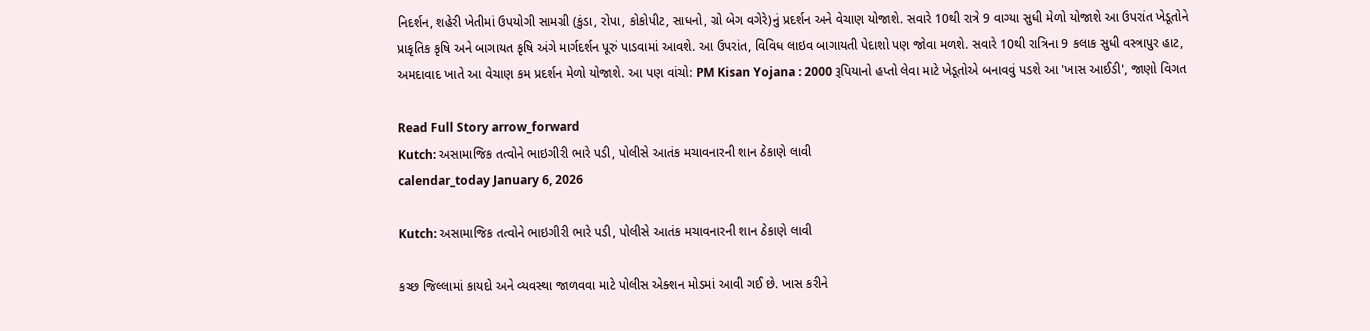નિદર્શન, શહેરી ખેતીમાં ઉપયોગી સામગ્રી (કુંડા, રોપા, કોકોપીટ, સાધનો, ગ્રો બેગ વગેરે)નું પ્રદર્શન અને વેચાણ યોજાશે. સવારે 10થી રાત્રે 9 વાગ્યા સુધી મેળો યોજાશે આ ઉપરાંત ખેડૂતોને પ્રાકૃતિક કૃષિ અને બાગાયત કૃષિ અંગે માર્ગદર્શન પૂરું પાડવામાં આવશે. આ ઉપરાંત, વિવિધ લાઇવ બાગાયતી પેદાશો પણ જોવા મળશે. સવારે 10થી રાત્રિના 9 કલાક સુધી વસ્ત્રાપુર હાટ, અમદાવાદ ખાતે આ વેચાણ કમ પ્રદર્શન મેળો યોજાશે. આ પણ વાંચો: PM Kisan Yojana : 2000 રૂપિયાનો હપ્તો લેવા માટે ખેડૂતોએ બનાવવું પડશે આ 'ખાસ આઈડી', જાણો વિગત

Read Full Story arrow_forward
Kutch: અસામાજિક તત્વોને ભાઇગીરી ભારે પડી, પોલીસે આતંક મચાવનારની શાન ઠેકાણે લાવી
calendar_today January 6, 2026

Kutch: અસામાજિક તત્વોને ભાઇગીરી ભારે પડી, પોલીસે આતંક મચાવનારની શાન ઠેકાણે લાવી

કચ્છ જિલ્લામાં કાયદો અને વ્યવસ્થા જાળવવા માટે પોલીસ એક્શન મોડમાં આવી ગઈ છે. ખાસ કરીને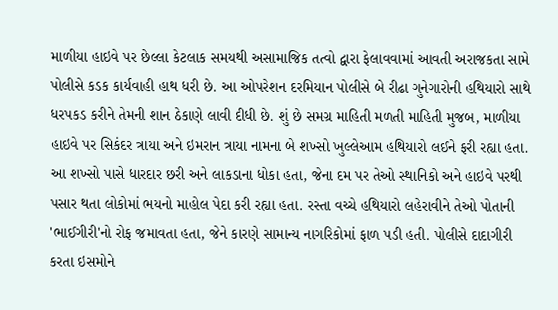માળીયા હાઇવે પર છેલ્લા કેટલાક સમયથી અસામાજિક તત્વો દ્વારા ફેલાવવામાં આવતી અરાજકતા સામે પોલીસે કડક કાર્યવાહી હાથ ધરી છે. આ ઓપરેશન દરમિયાન પોલીસે બે રીઢા ગુનેગારોની હથિયારો સાથે ધરપકડ કરીને તેમની શાન ઠેકાણે લાવી દીધી છે. શું છે સમગ્ર માહિતી મળતી માહિતી મુજબ, માળીયા હાઇવે પર સિકંદર ત્રાયા અને ઇમરાન ત્રાયા નામના બે શખ્સો ખુલ્લેઆમ હથિયારો લઈને ફરી રહ્યા હતા. આ શખ્સો પાસે ધારદાર છરી અને લાકડાના ધોકા હતા, જેના દમ પર તેઓ સ્થાનિકો અને હાઇવે પરથી પસાર થતા લોકોમાં ભયનો માહોલ પેદા કરી રહ્યા હતા. રસ્તા વચ્ચે હથિયારો લહેરાવીને તેઓ પોતાની 'ભાઈગીરી'નો રોફ જમાવતા હતા, જેને કારણે સામાન્ય નાગરિકોમાં ફાળ પડી હતી. પોલીસે દાદાગીરી કરતા ઇસમોને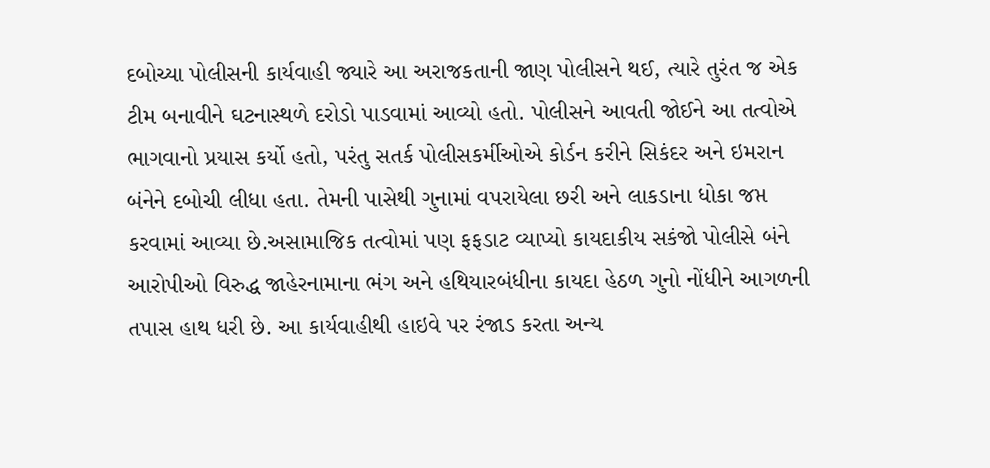દબોચ્યા પોલીસની કાર્યવાહી જ્યારે આ અરાજકતાની જાણ પોલીસને થઈ, ત્યારે તુરંત જ એક ટીમ બનાવીને ઘટનાસ્થળે દરોડો પાડવામાં આવ્યો હતો. પોલીસને આવતી જોઈને આ તત્વોએ ભાગવાનો પ્રયાસ કર્યો હતો, પરંતુ સતર્ક પોલીસકર્મીઓએ કોર્ડન કરીને સિકંદર અને ઇમરાન બંનેને દબોચી લીધા હતા. તેમની પાસેથી ગુનામાં વપરાયેલા છરી અને લાકડાના ધોકા જપ્ત કરવામાં આવ્યા છે.અસામાજિક તત્વોમાં પણ ફફડાટ વ્યાપ્યો કાયદાકીય સકંજો પોલીસે બંને આરોપીઓ વિરુદ્ધ જાહેરનામાના ભંગ અને હથિયારબંધીના કાયદા હેઠળ ગુનો નોંધીને આગળની તપાસ હાથ ધરી છે. આ કાર્યવાહીથી હાઇવે પર રંજાડ કરતા અન્ય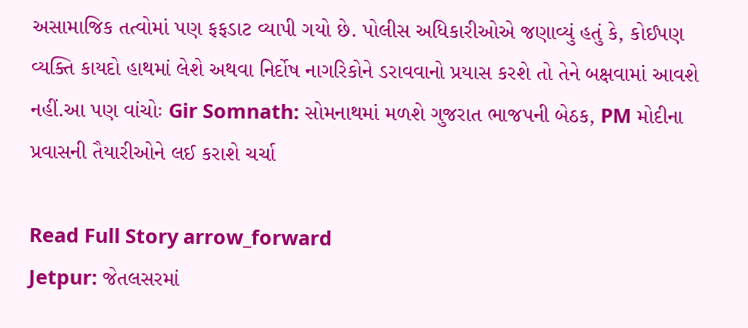અસામાજિક તત્વોમાં પણ ફફડાટ વ્યાપી ગયો છે. પોલીસ અધિકારીઓએ જણાવ્યું હતું કે, કોઈપણ વ્યક્તિ કાયદો હાથમાં લેશે અથવા નિર્દોષ નાગરિકોને ડરાવવાનો પ્રયાસ કરશે તો તેને બક્ષવામાં આવશે નહીં.આ પણ વાંચોઃ Gir Somnath: સોમનાથમાં મળશે ગુજરાત ભાજપની બેઠક, PM મોદીના પ્રવાસની તૈયારીઓને લઈ કરાશે ચર્ચા

Read Full Story arrow_forward
Jetpur: જેતલસરમાં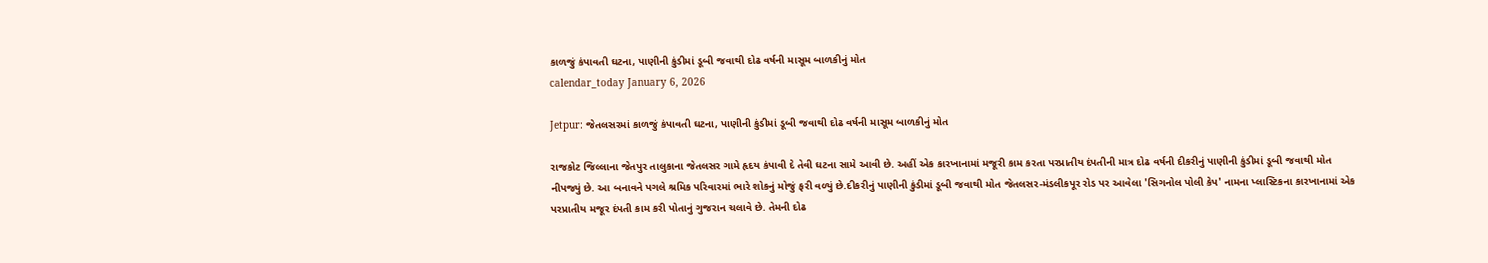કાળજું કંપાવતી ઘટના, પાણીની કુંડીમાં ડૂબી જવાથી દોઢ વર્ષની માસૂમ બાળકીનું મોત
calendar_today January 6, 2026

Jetpur: જેતલસરમાં કાળજું કંપાવતી ઘટના, પાણીની કુંડીમાં ડૂબી જવાથી દોઢ વર્ષની માસૂમ બાળકીનું મોત

રાજકોટ જિલ્લાના જેતપુર તાલુકાના જેતલસર ગામે હૃદય કંપાવી દે તેવી ઘટના સામે આવી છે. અહીં એક કારખાનામાં મજૂરી કામ કરતા પરપ્રાતીય દંપતીની માત્ર દોઢ વર્ષની દીકરીનું પાણીની કુંડીમાં ડૂબી જવાથી મોત નીપજ્યું છે. આ બનાવને પગલે શ્રમિક પરિવારમાં ભારે શોકનું મોજું ફરી વળ્યું છે.દીકરીનું પાણીની કુંડીમાં ડૂબી જવાથી મોત જેતલસર-મંડલીકપૂર રોડ પર આવેલા 'સિગનોલ પોલી કેપ' નામના પ્લાસ્ટિકના કારખાનામાં એક પરપ્રાતીય મજૂર દંપતી કામ કરી પોતાનું ગુજરાન ચલાવે છે. તેમની દોઢ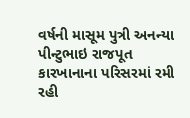વર્ષની માસૂમ પુત્રી અનન્યા પીન્ટુભાઇ રાજપૂત કારખાનાના પરિસરમાં રમી રહી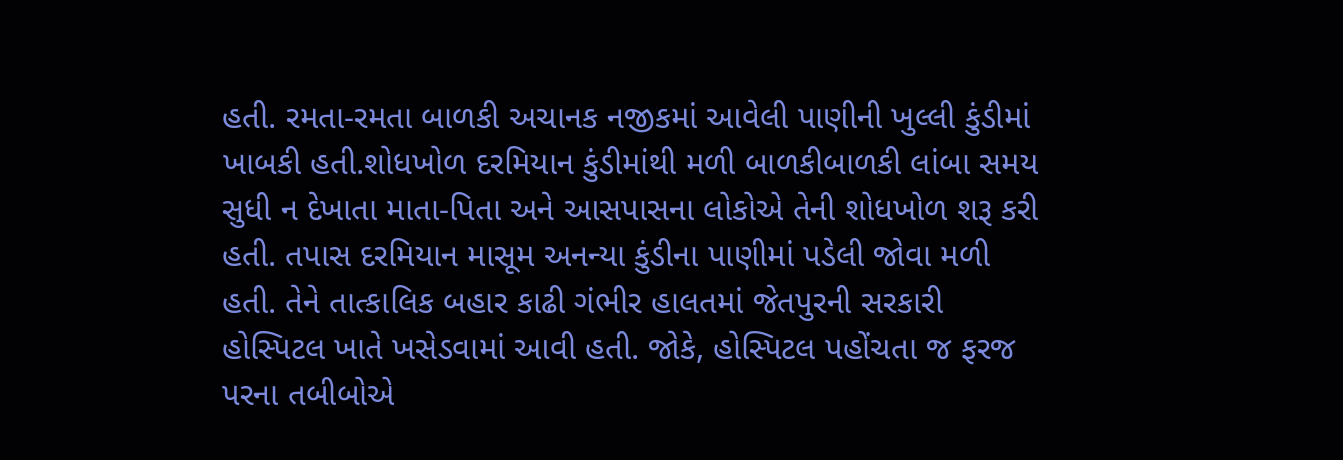હતી. રમતા-રમતા બાળકી અચાનક નજીકમાં આવેલી પાણીની ખુલ્લી કુંડીમાં ખાબકી હતી.શોધખોળ દરમિયાન કુંડીમાંથી મળી બાળકીબાળકી લાંબા સમય સુધી ન દેખાતા માતા-પિતા અને આસપાસના લોકોએ તેની શોધખોળ શરૂ કરી હતી. તપાસ દરમિયાન માસૂમ અનન્યા કુંડીના પાણીમાં પડેલી જોવા મળી હતી. તેને તાત્કાલિક બહાર કાઢી ગંભીર હાલતમાં જેતપુરની સરકારી હોસ્પિટલ ખાતે ખસેડવામાં આવી હતી. જોકે, હોસ્પિટલ પહોંચતા જ ફરજ પરના તબીબોએ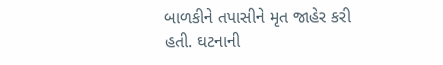બાળકીને તપાસીને મૃત જાહેર કરી હતી. ઘટનાની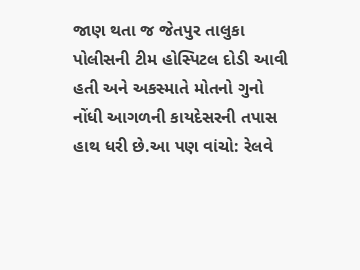જાણ થતા જ જેતપુર તાલુકા પોલીસની ટીમ હોસ્પિટલ દોડી આવી હતી અને અકસ્માતે મોતનો ગુનો નોંધી આગળની કાયદેસરની તપાસ હાથ ધરી છે.આ પણ વાંચો: રેલવે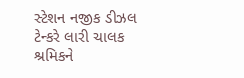સ્ટેશન નજીક ડીઝલ ટેન્કરે લારી ચાલક શ્રમિકને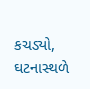કચડ્યો, ઘટનાસ્થળે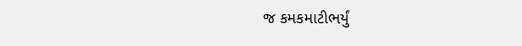જ કમકમાટીભર્યું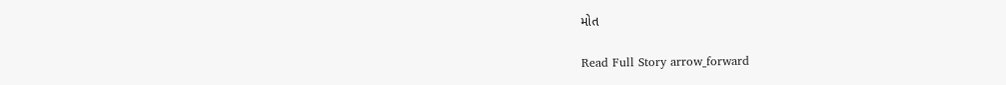મોત

Read Full Story arrow_forward